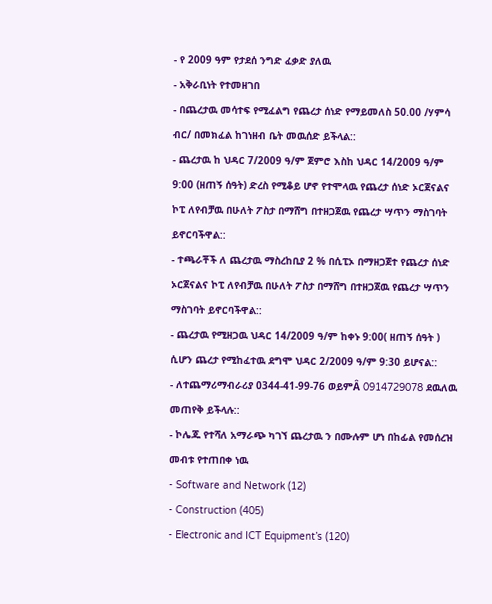- የ 2009 ዓም የታደሰ ንግድ ፈቃድ ያለዉ
- አቅራቢነት የተመዘገበ
- በጨረታዉ መሳተፍ የሚፈልግ የጨረታ ሰነድ የማይመለስ 50.00 /ሃምሳ ብር/ በመክፈል ከገነዘብ ቤት መዉሰድ ይችላል::
- ጨረታዉ ከ ህዳር 7/2009 ዓ/ም ጀምሮ እስከ ህዳር 14/2009 ዓ/ም 9:00 (ዘጠኝ ሰዓት) ድረስ የሚቆይ ሆኖ የተሞላዉ የጨረታ ሰነድ ኦርጀናልና ኮፒ ለየብቻዉ በሁለት ፖስታ በማሸግ በተዘጋጀዉ የጨረታ ሣጥን ማስገባት ይኖርባችዋል::
- ተጫራቾች ለ ጨረታዉ ማስረከቢያ 2 % በሲፒኦ በማዘጋጀተ የጨረታ ሰነድ ኦርጀናልና ኮፒ ለየብቻዉ በሁለት ፖስታ በማሸግ በተዘጋጀዉ የጨረታ ሣጥን ማስገባት ይኖርባችዋል::
- ጨረታዉ የሚዘጋዉ ህዳር 14/2009 ዓ/ም ከቀኑ 9:00( ዘጠኝ ሰዓት ) ሲሆን ጨረታ የሚከፈተዉ ደግሞ ህዳር 2/2009 ዓ/ም 9:30 ይሆናል::
- ለተጨማሪማብራሪያ 0344-41-99-76 ወይምÂ 0914729078 ደዉለዉ መጠየቅ ይችላሉ::
- ኮሌጁ የተሻለ አማራጭ ካገኘ ጨረታዉ ን በሙሉም ሆነ በከፊል የመሰረዝ መብቱ የተጠበቀ ነዉ
- Software and Network (12)
- Construction (405)
- Electronic and ICT Equipment’s (120)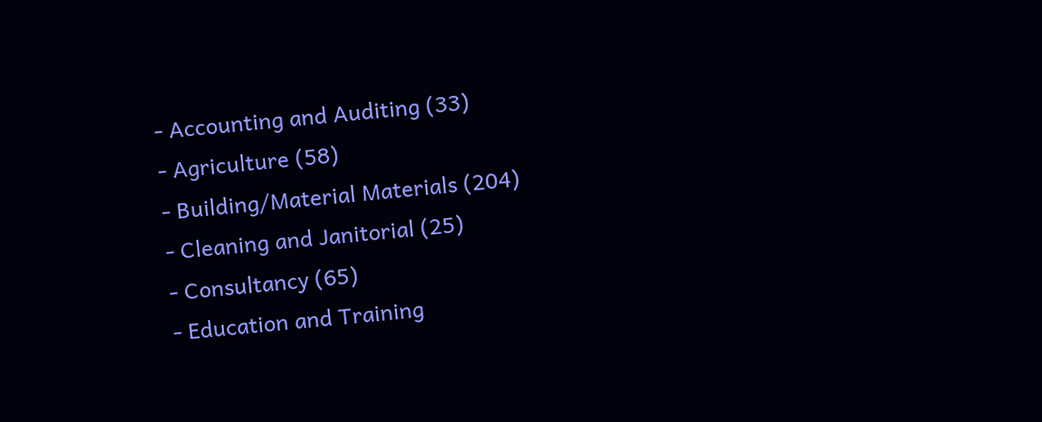- Accounting and Auditing (33)
- Agriculture (58)
- Building/Material Materials (204)
- Cleaning and Janitorial (25)
- Consultancy (65)
- Education and Training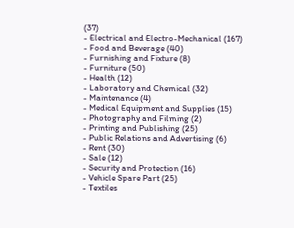(37)
- Electrical and Electro-Mechanical (167)
- Food and Beverage (40)
- Furnishing and Fixture (8)
- Furniture (50)
- Health (12)
- Laboratory and Chemical (32)
- Maintenance (4)
- Medical Equipment and Supplies (15)
- Photography and Filming (2)
- Printing and Publishing (25)
- Public Relations and Advertising (6)
- Rent (30)
- Sale (12)
- Security and Protection (16)
- Vehicle Spare Part (25)
- Textiles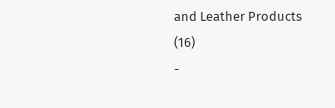and Leather Products (16)
-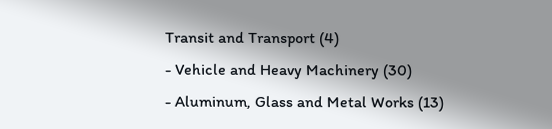Transit and Transport (4)
- Vehicle and Heavy Machinery (30)
- Aluminum, Glass and Metal Works (13)